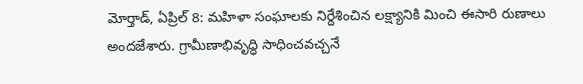మోర్తాడ్, ఏప్రిల్ 8: మహిళా సంఘాలకు నిర్దేశించిన లక్ష్యానికి మించి ఈసారి రుణాలు అందజేశారు. గ్రామీణాభివృద్ధి సాధించవచ్చనే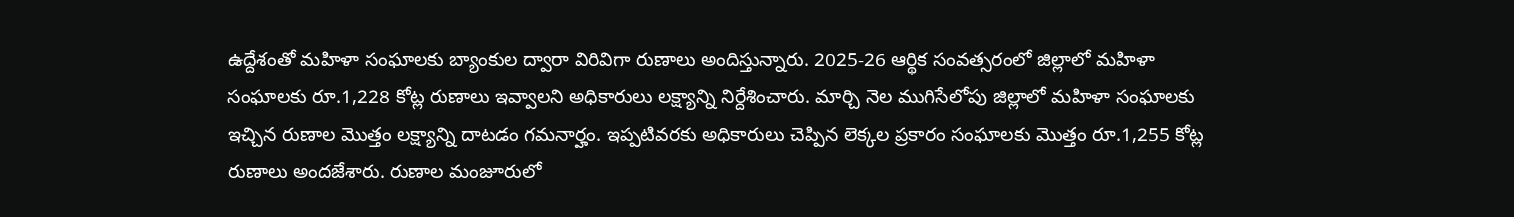ఉద్దేశంతో మహిళా సంఘాలకు బ్యాంకుల ద్వారా విరివిగా రుణాలు అందిస్తున్నారు. 2025-26 ఆర్థిక సంవత్సరంలో జిల్లాలో మహిళా సంఘాలకు రూ.1,228 కోట్ల రుణాలు ఇవ్వాలని అధికారులు లక్ష్యాన్ని నిర్దేశించారు. మార్చి నెల ముగిసేలోపు జిల్లాలో మహిళా సంఘాలకు ఇచ్చిన రుణాల మొత్తం లక్ష్యాన్ని దాటడం గమనార్హం. ఇప్పటివరకు అధికారులు చెప్పిన లెక్కల ప్రకారం సంఘాలకు మొత్తం రూ.1,255 కోట్ల రుణాలు అందజేశారు. రుణాల మంజూరులో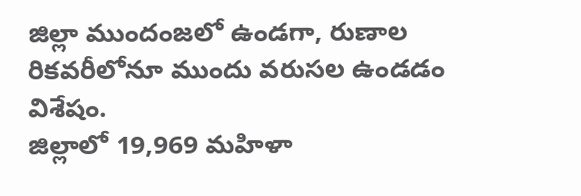జిల్లా ముందంజలో ఉండగా, రుణాల రికవరీలోనూ ముందు వరుసల ఉండడం విశేషం.
జిల్లాలో 19,969 మహిళా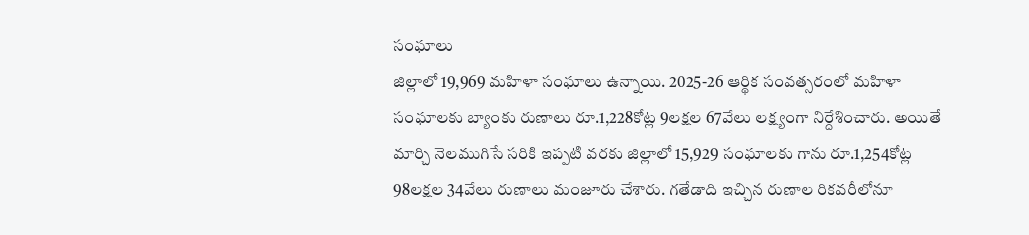సంఘాలు
జిల్లాలో 19,969 మహిళా సంఘాలు ఉన్నాయి. 2025-26 ఆర్థిక సంవత్సరంలో మహిళా సంఘాలకు బ్యాంకు రుణాలు రూ.1,228కోట్ల 9లక్షల 67వేలు లక్ష్యంగా నిర్దేశించారు. అయితే మార్చి నెలముగిసే సరికి ఇప్పటి వరకు జిల్లాలో 15,929 సంఘాలకు గాను రూ.1,254కోట్ల 98లక్షల 34వేలు రుణాలు మంజూరు చేశారు. గతేడాది ఇచ్చిన రుణాల రికవరీలోనూ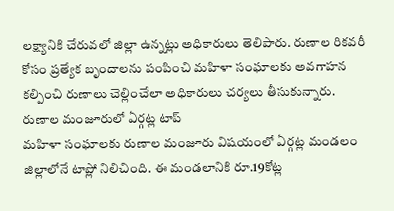లక్ష్యానికి చేరువలో జిల్లా ఉన్నట్లు అధికారులు తెలిపారు. రుణాల రికవరీ కోసం ప్రత్యేక బృందాలను పంపించి మహిళా సంఘాలకు అవగాహన కల్పించి రుణాలు చెల్లించేలా అధికారులు చర్యలు తీసుకున్నారు.
రుణాల మంజూరులో ఏర్గట్ల టాప్
మహిళా సంఘాలకు రుణాల మంజూరు విషయంలో ఏర్గట్ల మండలం జిల్లాలోనే టాప్లో నిలిచింది. ఈ మండలానికి రూ.19కోట్ల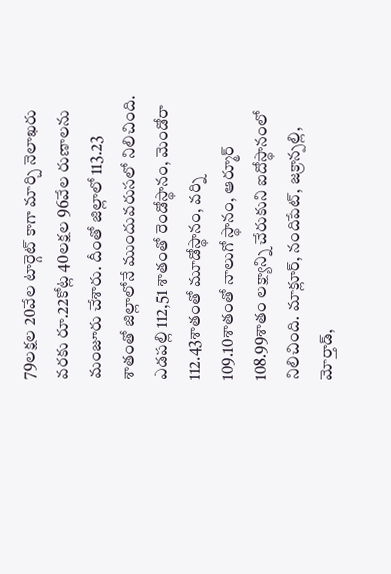79లక్షల 20వేల టార్గెట్ కాగా మార్చి నెలాఖరు వరకు రూ.22కోట్ల 40లక్షల 96వేల రుణాలను మంజూరు చేశారు. దీంతో జిల్లాలో 113.23 శాతంతో జిల్లాలోనే ముందువరుసలో నిలిచింది. ఎడపల్లి 112,51 శాతంతో రెండోస్థానం, మెండోరా 112.43శాతంతో మూడోస్థానం, వర్ని 109.10శాతంతో నాలుగో స్థానం, ఆర్మూర్ 108.99శాతం లక్ష్యాన్ని చేరుకుని ఐదోస్థానంలో నిలిచింది. మాక్లూర్, నందిపేట్, జక్రాన్పల్లి, మోర్తాడ్,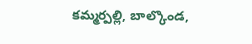కమ్మర్పల్లి, బాల్కొండ,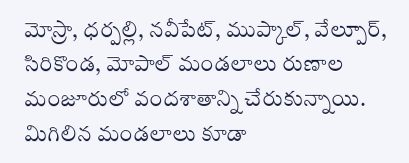మోస్రా, ధర్పల్లి, నవీపేట్, ముప్కాల్, వేల్పూర్, సిరికొండ, మోపాల్ మండలాలు రుణాల మంజూరులో వందశాతాన్ని చేరుకున్నాయి. మిగిలిన మండలాలు కూడా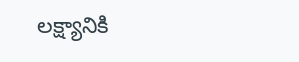లక్ష్యానికి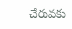చేరువకు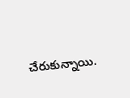చేరుకున్నాయి.